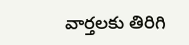వార్తలకు తిరిగి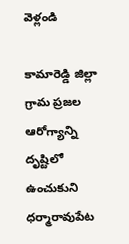వెళ్లండి

కామారెడ్డి జిల్లా గ్రామ ప్రజల ఆరోగ్యాన్ని దృష్టిలో ఉంచుకుని ధర్మారావుపేట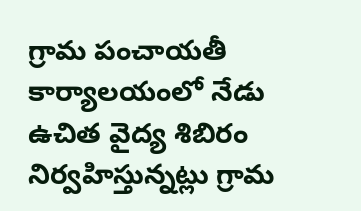గ్రామ పంచాయతీ కార్యాలయంలో నేడు ఉచిత వైద్య శిబిరం నిర్వహిస్తున్నట్లు గ్రామ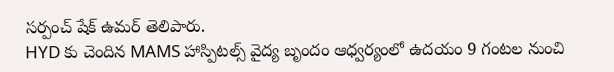సర్పంచ్ షేక్ ఉమర్ తెలిపారు.
HYD కు చెందిన MAMS హాస్పిటల్స్ వైద్య బృందం ఆధ్వర్యంలో ఉదయం 9 గంటల నుంచి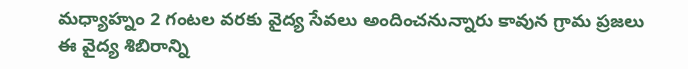మధ్యాహ్నం 2 గంటల వరకు వైద్య సేవలు అందించనున్నారు కావున గ్రామ ప్రజలు ఈ వైద్య శిబిరాన్ని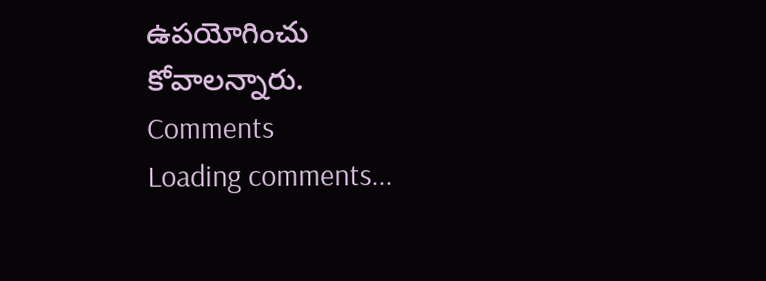ఉపయోగించు కోవాలన్నారు.
Comments
Loading comments...